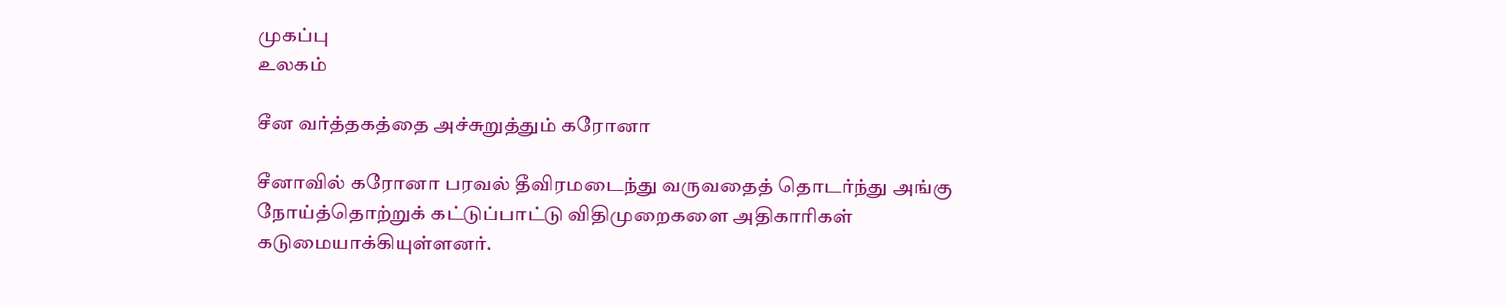முகப்பு
உலகம்

சீன வர்த்தகத்தை அச்சுறுத்தும் கரோனா

சீனாவில் கரோனா பரவல் தீவிரமடைந்து வருவதைத் தொடர்ந்து அங்கு நோய்த்தொற்றுக் கட்டுப்பாட்டு விதிமுறைகளை அதிகாரிகள் கடுமையாக்கியுள்ளனர்.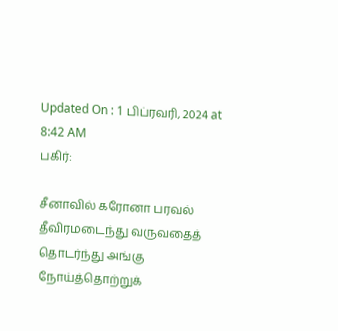Updated On : 1 பிப்ரவரி, 2024 at 8:42 AM
பகிர்:

சீனாவில் கரோனா பரவல் தீவிரமடைந்து வருவதைத் தொடர்ந்து அங்கு நோய்த்தொற்றுக்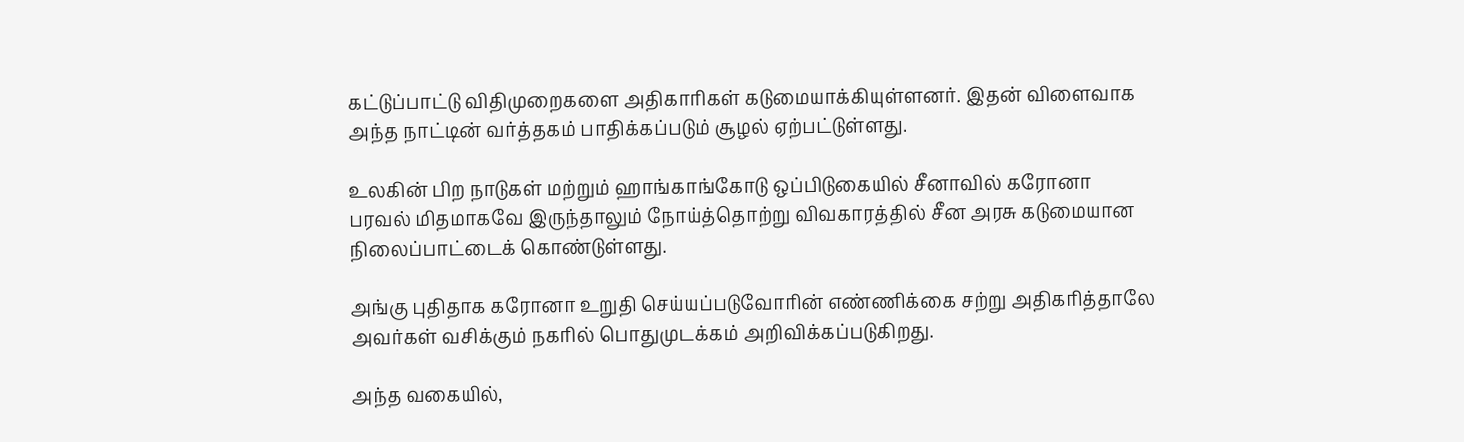கட்டுப்பாட்டு விதிமுறைகளை அதிகாரிகள் கடுமையாக்கியுள்ளனர். இதன் விளைவாக அந்த நாட்டின் வர்த்தகம் பாதிக்கப்படும் சூழல் ஏற்பட்டுள்ளது.

உலகின் பிற நாடுகள் மற்றும் ஹாங்காங்கோடு ஒப்பிடுகையில் சீனாவில் கரோனா பரவல் மிதமாகவே இருந்தாலும் நோய்த்தொற்று விவகாரத்தில் சீன அரசு கடுமையான நிலைப்பாட்டைக் கொண்டுள்ளது.

அங்கு புதிதாக கரோனா உறுதி செய்யப்படுவோரின் எண்ணிக்கை சற்று அதிகரித்தாலே அவர்கள் வசிக்கும் நகரில் பொதுமுடக்கம் அறிவிக்கப்படுகிறது.

அந்த வகையில்,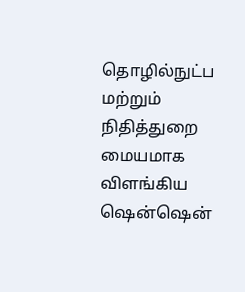தொழில்நுட்ப மற்றும் நிதித்துறை மையமாக விளங்கிய ஷென்ஷென்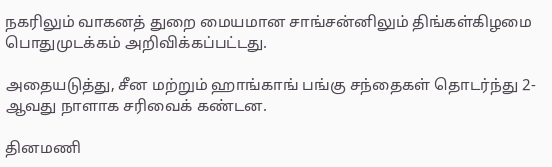நகரிலும் வாகனத் துறை மையமான சாங்சன்னிலும் திங்கள்கிழமை பொதுமுடக்கம் அறிவிக்கப்பட்டது.

அதையடுத்து, சீன மற்றும் ஹாங்காங் பங்கு சந்தைகள் தொடர்ந்து 2-ஆவது நாளாக சரிவைக் கண்டன.

தினமணி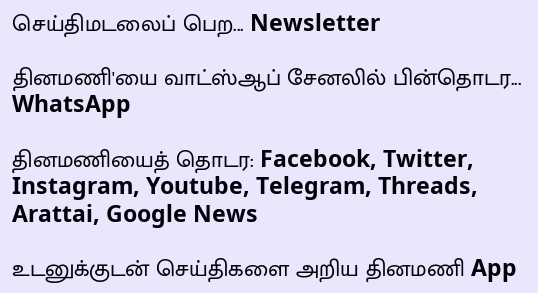செய்திமடலைப் பெற... Newsletter

தினமணி'யை வாட்ஸ்ஆப் சேனலில் பின்தொடர... WhatsApp

தினமணியைத் தொடர: Facebook, Twitter, Instagram, Youtube, Telegram, Threads, Arattai, Google News

உடனுக்குடன் செய்திகளை அறிய தினமணி App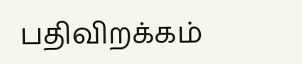பதிவிறக்கம்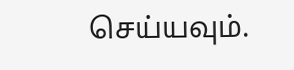செய்யவும்.